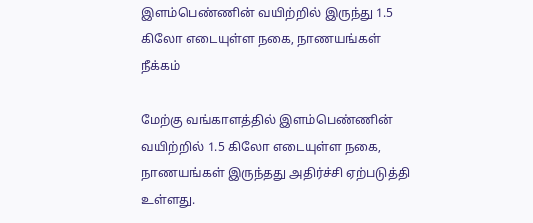இளம்பெண்ணின் வயிற்றில் இருந்து 1.5 கிலோ எடையுள்ள நகை, நாணயங்கள் நீக்கம்

மேற்கு வங்காளத்தில் இளம்பெண்ணின் வயிற்றில் 1.5 கிலோ எடையுள்ள நகை, நாணயங்கள் இருந்தது அதிர்ச்சி ஏற்படுத்தி உள்ளது.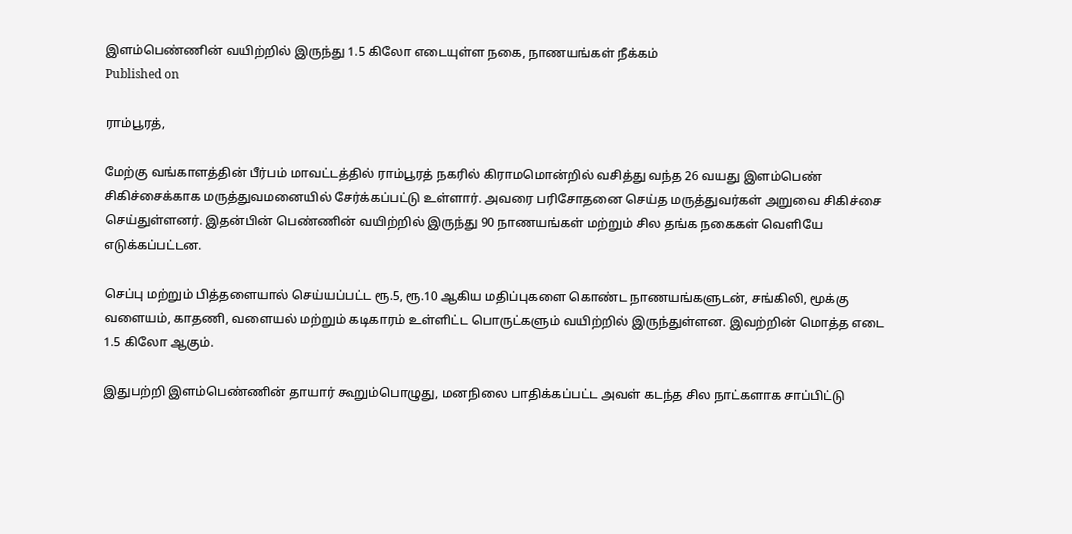இளம்பெண்ணின் வயிற்றில் இருந்து 1.5 கிலோ எடையுள்ள நகை, நாணயங்கள் நீக்கம்
Published on

ராம்பூரத்,

மேற்கு வங்காளத்தின் பீர்பம் மாவட்டத்தில் ராம்பூரத் நகரில் கிராமமொன்றில் வசித்து வந்த 26 வயது இளம்பெண் சிகிச்சைக்காக மருத்துவமனையில் சேர்க்கப்பட்டு உள்ளார். அவரை பரிசோதனை செய்த மருத்துவர்கள் அறுவை சிகிச்சை செய்துள்ளனர். இதன்பின் பெண்ணின் வயிற்றில் இருந்து 90 நாணயங்கள் மற்றும் சில தங்க நகைகள் வெளியே எடுக்கப்பட்டன.

செப்பு மற்றும் பித்தளையால் செய்யப்பட்ட ரூ.5, ரூ.10 ஆகிய மதிப்புகளை கொண்ட நாணயங்களுடன், சங்கிலி, மூக்கு வளையம், காதணி, வளையல் மற்றும் கடிகாரம் உள்ளிட்ட பொருட்களும் வயிற்றில் இருந்துள்ளன. இவற்றின் மொத்த எடை 1.5 கிலோ ஆகும்.

இதுபற்றி இளம்பெண்ணின் தாயார் கூறும்பொழுது, மனநிலை பாதிக்கப்பட்ட அவள் கடந்த சில நாட்களாக சாப்பிட்டு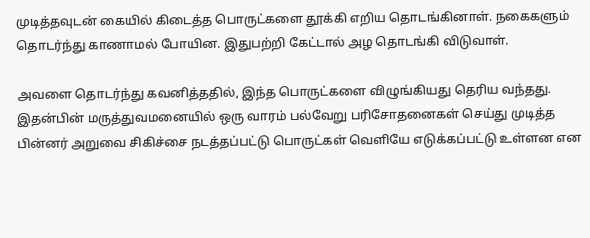முடித்தவுடன் கையில் கிடைத்த பொருட்களை தூக்கி எறிய தொடங்கினாள். நகைகளும் தொடர்ந்து காணாமல் போயின. இதுபற்றி கேட்டால் அழ தொடங்கி விடுவாள்.

அவளை தொடர்ந்து கவனித்ததில், இந்த பொருட்களை விழுங்கியது தெரிய வந்தது. இதன்பின் மருத்துவமனையில் ஒரு வாரம் பல்வேறு பரிசோதனைகள் செய்து முடித்த பின்னர் அறுவை சிகிச்சை நடத்தப்பட்டு பொருட்கள் வெளியே எடுக்கப்பட்டு உள்ளன என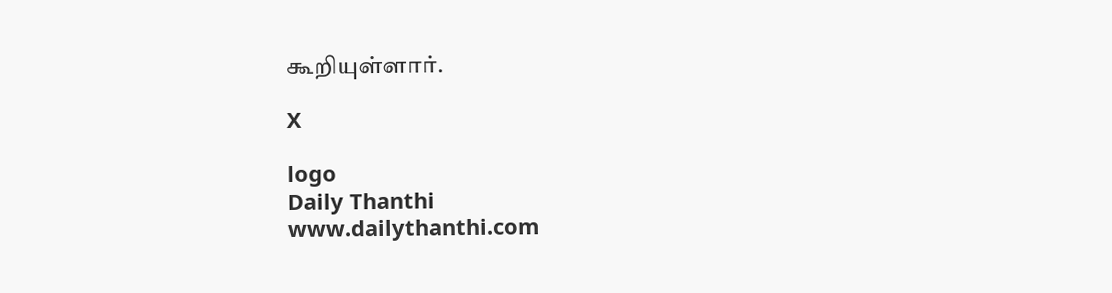கூறியுள்ளார்.

X

logo
Daily Thanthi
www.dailythanthi.com